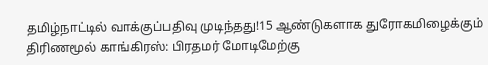தமிழ்நாட்டில் வாக்குப்பதிவு முடிந்தது!15 ஆண்டுகளாக துரோகமிழைக்கும் திரிணமூல் காங்கிரஸ்: பிரதமர் மோடிமேற்கு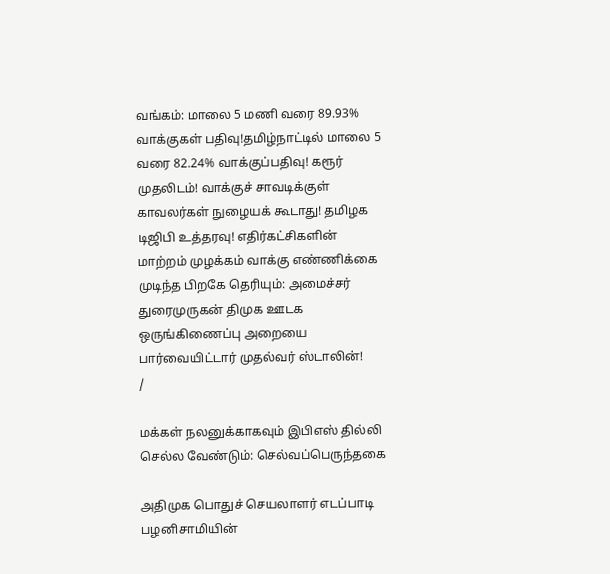வங்கம்: மாலை 5 மணி வரை 89.93% வாக்குகள் பதிவு!தமிழ்நாட்டில் மாலை 5 வரை 82.24% வாக்குப்பதிவு! கரூர் முதலிடம்! வாக்குச் சாவடிக்குள் காவலர்கள் நுழையக் கூடாது! தமிழக டிஜிபி உத்தரவு! எதிர்கட்சிகளின் மாற்றம் முழக்கம் வாக்கு எண்ணிக்கை முடிந்த பிறகே தெரியும்: அமைச்சர் துரைமுருகன் திமுக ஊடக ஒருங்கிணைப்பு அறையை பார்வையிட்டார் முதல்வர் ஸ்டாலின்!
/

மக்கள் நலனுக்காகவும் இபிஎஸ் தில்லி செல்ல வேண்டும்: செல்வப்பெருந்தகை

அதிமுக பொதுச் செயலாளர் எடப்பாடி பழனிசாமியின்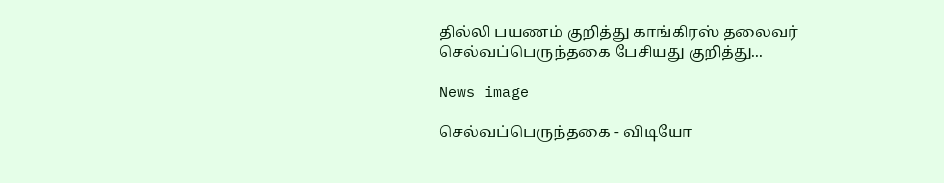தில்லி பயணம் குறித்து காங்கிரஸ் தலைவர் செல்வப்பெருந்தகை பேசியது குறித்து...

News image

செல்வப்பெருந்தகை - விடியோ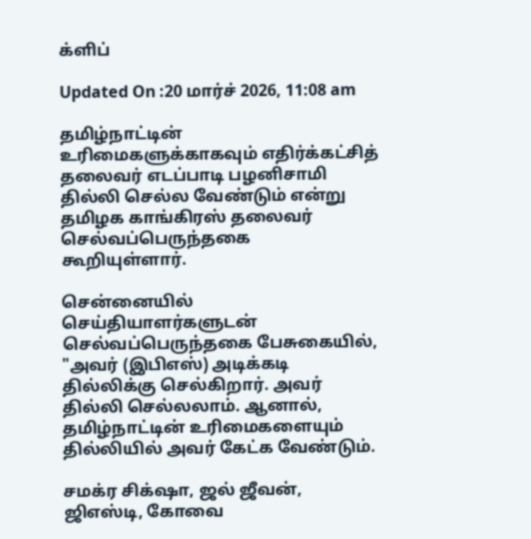க்ளிப்

Updated On :20 மார்ச் 2026, 11:08 am

தமிழ்நாட்டின் உரிமைகளுக்காகவும் எதிர்க்கட்சித் தலைவர் எடப்பாடி பழனிசாமி தில்லி செல்ல வேண்டும் என்று தமிழக காங்கிரஸ் தலைவர் செல்வப்பெருந்தகை கூறியுள்ளார்.

சென்னையில் செய்தியாளர்களுடன் செல்வப்பெருந்தகை பேசுகையில், "அவர் (இபிஎஸ்) அடிக்கடி தில்லிக்கு செல்கிறார். அவர் தில்லி செல்லலாம். ஆனால், தமிழ்நாட்டின் உரிமைகளையும் தில்லியில் அவர் கேட்க வேண்டும்.

சமக்ர சிக்‌ஷா, ஜல் ஜீவன், ஜிஎஸ்டி, கோவை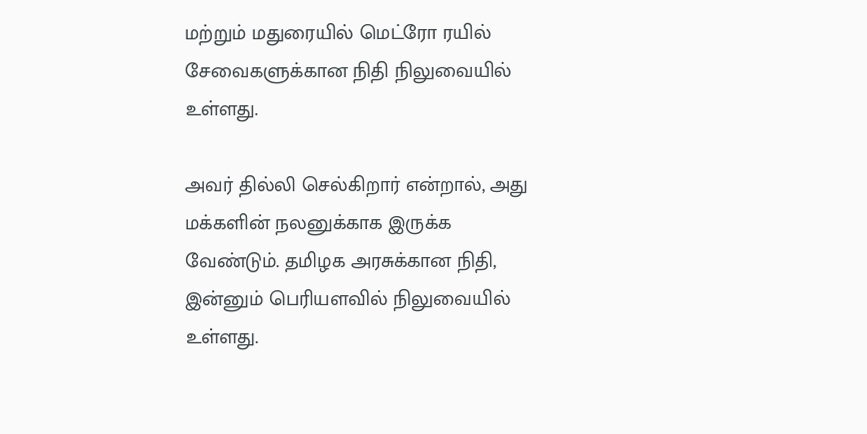மற்றும் மதுரையில் மெட்ரோ ரயில் சேவைகளுக்கான நிதி நிலுவையில் உள்ளது.

அவர் தில்லி செல்கிறார் என்றால், அது மக்களின் நலனுக்காக இருக்க வேண்டும். தமிழக அரசுக்கான நிதி, இன்னும் பெரியளவில் நிலுவையில் உள்ளது.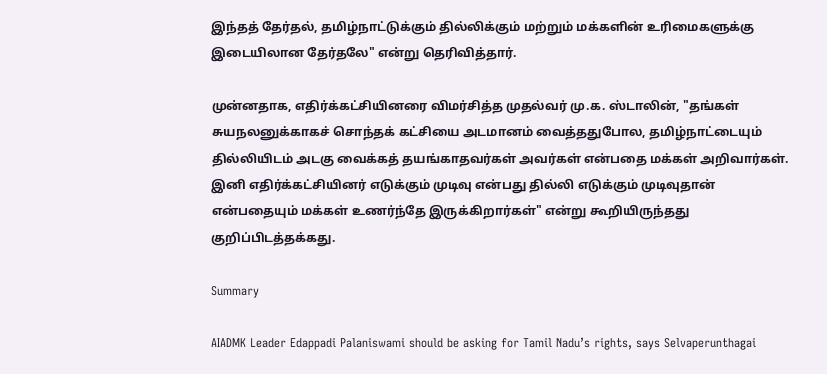இந்தத் தேர்தல், தமிழ்நாட்டுக்கும் தில்லிக்கும் மற்றும் மக்களின் உரிமைகளுக்கு இடையிலான தேர்தலே" என்று தெரிவித்தார்.

முன்னதாக, எதிர்க்கட்சியினரை விமர்சித்த முதல்வர் மு.க. ஸ்டாலின், "தங்கள் சுயநலனுக்காகச் சொந்தக் கட்சியை அடமானம் வைத்ததுபோல, தமிழ்நாட்டையும் தில்லியிடம் அடகு வைக்கத் தயங்காதவர்கள் அவர்கள் என்பதை மக்கள் அறிவார்கள். இனி எதிர்க்கட்சியினர் எடுக்கும் முடிவு என்பது தில்லி எடுக்கும் முடிவுதான் என்பதையும் மக்கள் உணர்ந்தே இருக்கிறார்கள்" என்று கூறியிருந்தது குறிப்பிடத்தக்கது.

Summary

AIADMK Leader Edappadi Palaniswami should be asking for Tamil Nadu’s rights, says Selvaperunthagai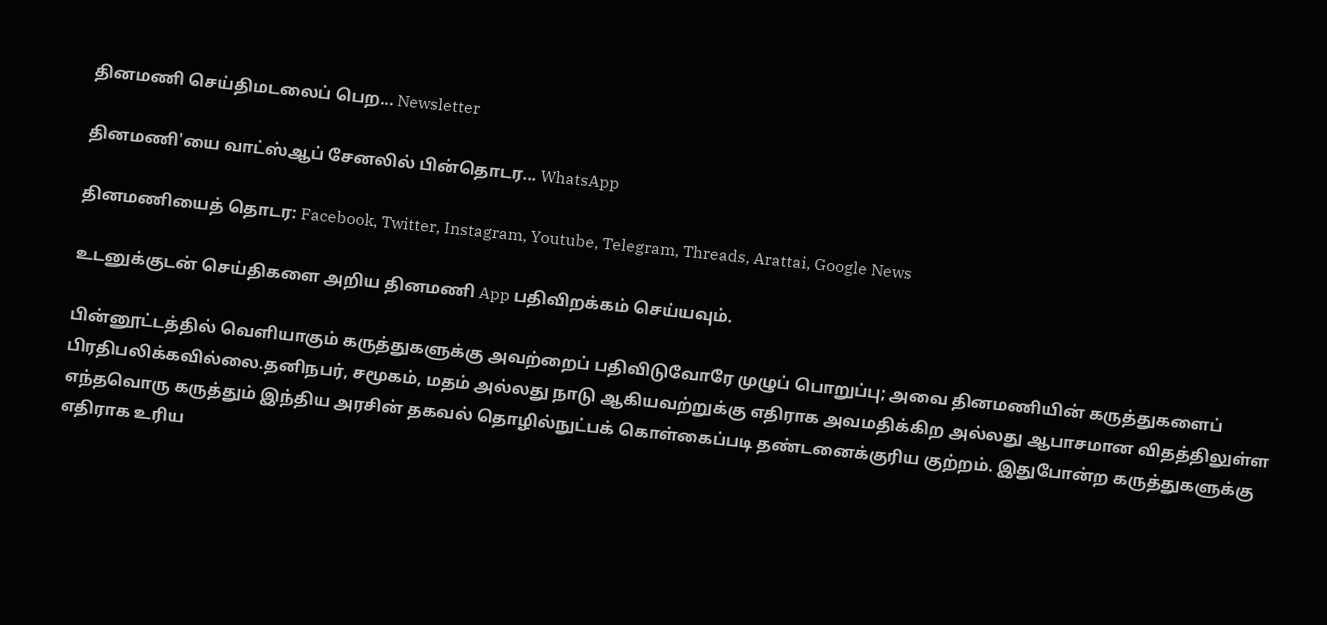தினமணி செய்திமடலைப் பெற... Newsletter

தினமணி'யை வாட்ஸ்ஆப் சேனலில் பின்தொடர... WhatsApp

தினமணியைத் தொடர: Facebook, Twitter, Instagram, Youtube, Telegram, Threads, Arattai, Google News

உடனுக்குடன் செய்திகளை அறிய தினமணி App பதிவிறக்கம் செய்யவும்.

பின்னூட்டத்தில் வெளியாகும் கருத்துகளுக்கு அவற்றைப் பதிவிடுவோரே முழுப் பொறுப்பு; அவை தினமணியின் கருத்துகளைப் பிரதிபலிக்கவில்லை.தனிநபர், சமூகம், மதம் அல்லது நாடு ஆகியவற்றுக்கு எதிராக அவமதிக்கிற அல்லது ஆபாசமான விதத்திலுள்ள எந்தவொரு கருத்தும் இந்திய அரசின் தகவல் தொழில்நுட்பக் கொள்கைப்படி தண்டனைக்குரிய குற்றம். இதுபோன்ற கருத்துகளுக்கு எதிராக உரிய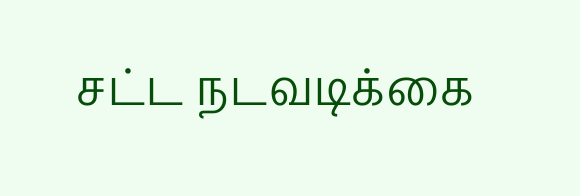சட்ட நடவடிக்கை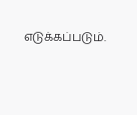எடுக்கப்படும்.